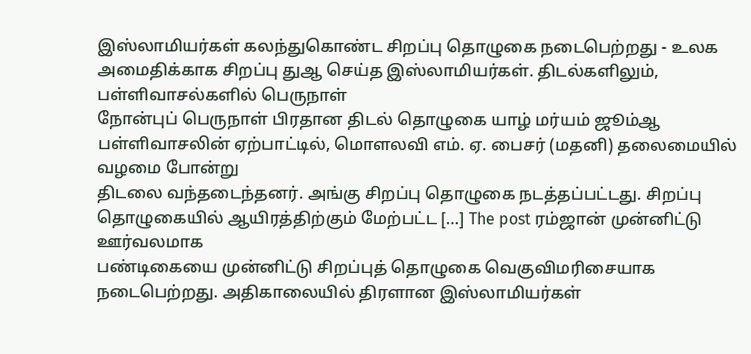இஸ்லாமியர்கள் கலந்துகொண்ட சிறப்பு தொழுகை நடைபெற்றது - உலக அமைதிக்காக சிறப்பு துஆ செய்த இஸ்லாமியர்கள். திடல்களிலும், பள்ளிவாசல்களில் பெருநாள்
நோன்புப் பெருநாள் பிரதான திடல் தொழுகை யாழ் மர்யம் ஜூம்ஆ பள்ளிவாசலின் ஏற்பாட்டில், மொளலவி எம். ஏ. பைசர் (மதனி) தலைமையில் வழமை போன்று
திடலை வந்தடைந்தனர். அங்கு சிறப்பு தொழுகை நடத்தப்பட்டது. சிறப்பு தொழுகையில் ஆயிரத்திற்கும் மேற்பட்ட […] The post ரம்ஜான் முன்னிட்டு ஊர்வலமாக
பண்டிகையை முன்னிட்டு சிறப்புத் தொழுகை வெகுவிமரிசையாக நடைபெற்றது. அதிகாலையில் திரளான இஸ்லாமியர்கள்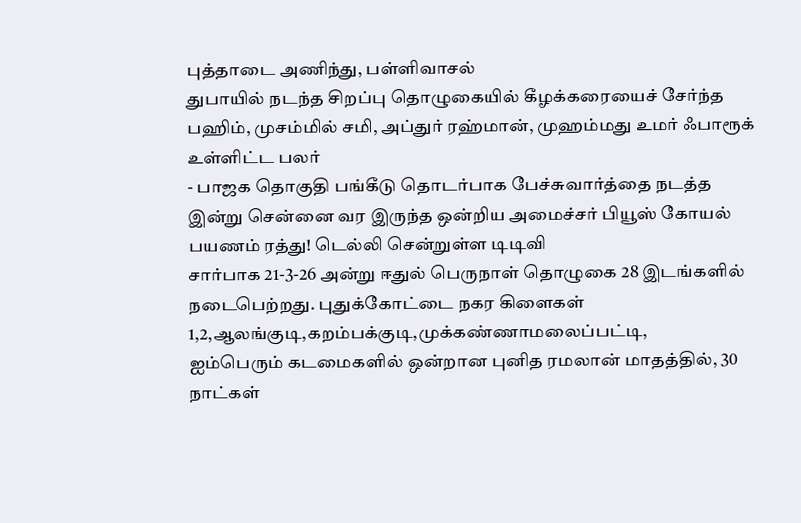புத்தாடை அணிந்து, பள்ளிவாசல்
துபாயில் நடந்த சிறப்பு தொழுகையில் கீழக்கரையைச் சேர்ந்த பஹிம், முசம்மில் சமி, அப்துர் ரஹ்மான், முஹம்மது உமர் ஃபாரூக் உள்ளிட்ட பலர்
- பாஜக தொகுதி பங்கீடு தொடர்பாக பேச்சுவார்த்தை நடத்த இன்று சென்னை வர இருந்த ஒன்றிய அமைச்சர் பியூஸ் கோயல் பயணம் ரத்து! டெல்லி சென்றுள்ள டிடிவி
சார்பாக 21-3-26 அன்று ஈதுல் பெருநாள் தொழுகை 28 இடங்களில் நடைபெற்றது. புதுக்கோட்டை நகர கிளைகள் 1,2,ஆலங்குடி,கறம்பக்குடி,முக்கண்ணாமலைப்பட்டி,
ஐம்பெரும் கடமைகளில் ஒன்றான புனித ரமலான் மாதத்தில், 30 நாட்கள்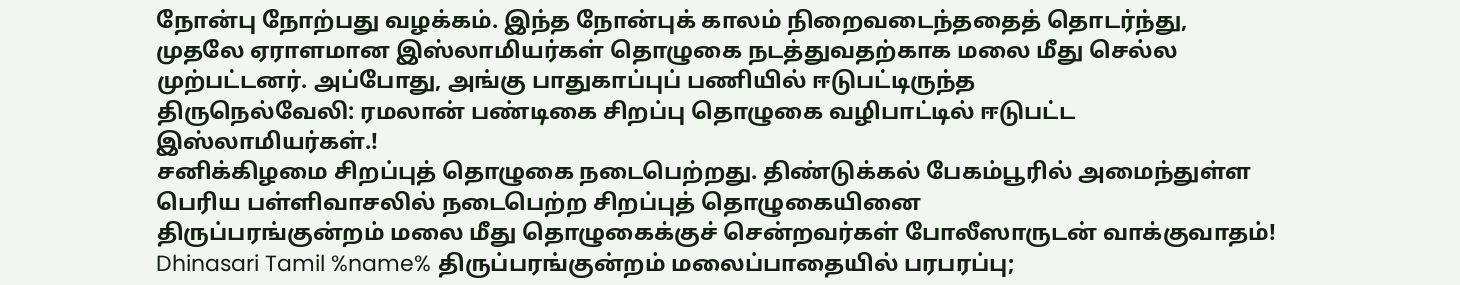நோன்பு நோற்பது வழக்கம். இந்த நோன்புக் காலம் நிறைவடைந்ததைத் தொடர்ந்து,
முதலே ஏராளமான இஸ்லாமியர்கள் தொழுகை நடத்துவதற்காக மலை மீது செல்ல முற்பட்டனர். அப்போது, அங்கு பாதுகாப்புப் பணியில் ஈடுபட்டிருந்த
திருநெல்வேலி: ரமலான் பண்டிகை சிறப்பு தொழுகை வழிபாட்டில் ஈடுபட்ட இஸ்லாமியர்கள்.!
சனிக்கிழமை சிறப்புத் தொழுகை நடைபெற்றது. திண்டுக்கல் பேகம்பூரில் அமைந்துள்ள பெரிய பள்ளிவாசலில் நடைபெற்ற சிறப்புத் தொழுகையினை
திருப்பரங்குன்றம் மலை மீது தொழுகைக்குச் சென்றவர்கள் போலீஸாருடன் வாக்குவாதம்! Dhinasari Tamil %name% திருப்பரங்குன்றம் மலைப்பாதையில் பரபரப்பு;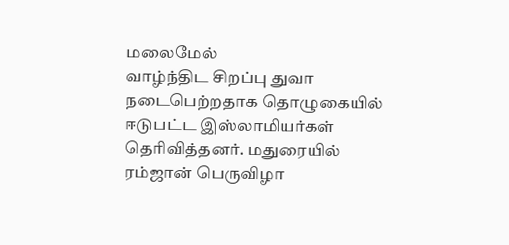மலைமேல்
வாழ்ந்திட சிறப்பு துவா நடைபெற்றதாக தொழுகையில் ஈடுபட்ட இஸ்லாமியர்கள் தெரிவித்தனர். மதுரையில் ரம்ஜான் பெருவிழா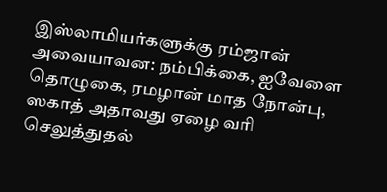இஸ்லாமியர்களுக்கு ரம்ஜான்
அவையாவன: நம்பிக்கை, ஐவேளை தொழுகை, ரமழான் மாத நோன்பு, ஸகாத் அதாவது ஏழை வரி செலுத்துதல்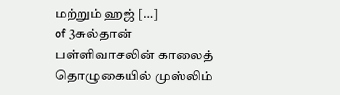மற்றும் ஹஜ் […]
of 3சுல்தான் பள்ளிவாசலின் காலைத் தொழுகையில் முஸ்லிம்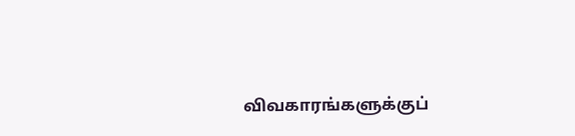விவகாரங்களுக்குப்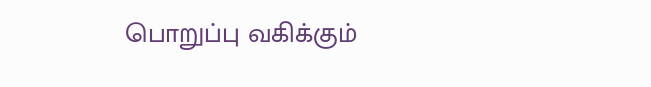பொறுப்பு வகிக்கும்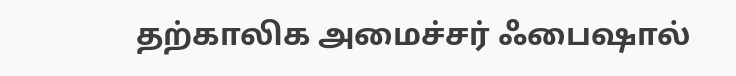தற்காலிக அமைச்சர் ஃபைஷால்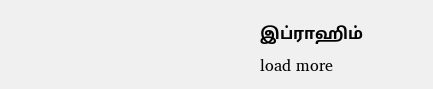இப்ராஹிம்
load more